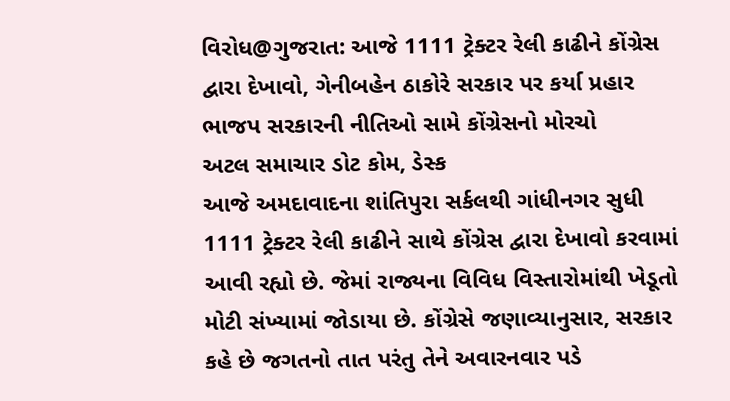વિરોધ@ગુજરાત: આજે 1111 ટ્રેક્ટર રેલી કાઢીને કોંગ્રેસ દ્વારા દેખાવો, ગેનીબહેન ઠાકોરે સરકાર પર કર્યા પ્રહાર
ભાજપ સરકારની નીતિઓ સામે કોંગ્રેસનો મોરચો
અટલ સમાચાર ડોટ કોમ, ડેસ્ક
આજે અમદાવાદના શાંતિપુરા સર્કલથી ગાંધીનગર સુધી 1111 ટ્રેક્ટર રેલી કાઢીને સાથે કોંગ્રેસ દ્વારા દેખાવો કરવામાં આવી રહ્યો છે. જેમાં રાજ્યના વિવિધ વિસ્તારોમાંથી ખેડૂતો મોટી સંખ્યામાં જોડાયા છે. કોંગ્રેસે જણાવ્યાનુસાર, સરકાર કહે છે જગતનો તાત પરંતુ તેને અવારનવાર પડે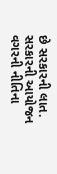છે સરકારની લાત. સરકારની આયોજન વગરની નીતિના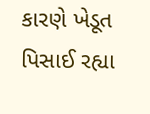કારણે ખેડૂત પિસાઈ રહ્યા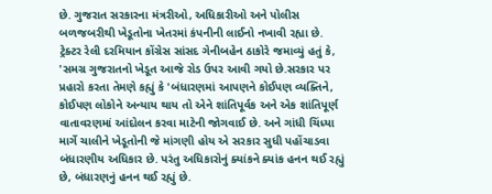છે. ગુજરાત સરકારના મંત્રરીઓ, અધિકારીઓ અને પોલીસ બળજબરીથી ખેડૂતોના ખેતરમાં કંપનીની લાઈનો નખાવી રહ્યા છે.
ટ્રેક્ટર રેલી દરમિયાન કોંગ્રેસ સાંસદ ગેનીબહેન ઠાકોરે જમાવ્યું હતું કે, 'સમગ્ર ગુજરાતનો ખેડૂત આજે રોડ ઉપર આવી ગયો છે.સરકાર પર પ્રહારો કરતા તેમણે કહ્યું કે 'બંધારણમાં આપણને કોઈપણ વ્યક્તિને, કોઈપણ લોકોને અન્યાય થાય તો એને શાંતિપૂર્વક અને એક શાંતિપૂર્ણ વાતાવરણમાં આંદોલન કરવા માટેની જોગવાઈ છે. અને ગાંધી ચિંધ્યા માર્ગે ચાલીને ખેડૂતોની જે માંગણી હોય એ સરકાર સુધી પહોંચાડવા બંધારણીય અધિકાર છે. પરંતુ અધિકારોનું ક્યાંકને ક્યાંક હનન થઈ રહ્યું છે, બંધારણનું હનન થઈ રહ્યું છે.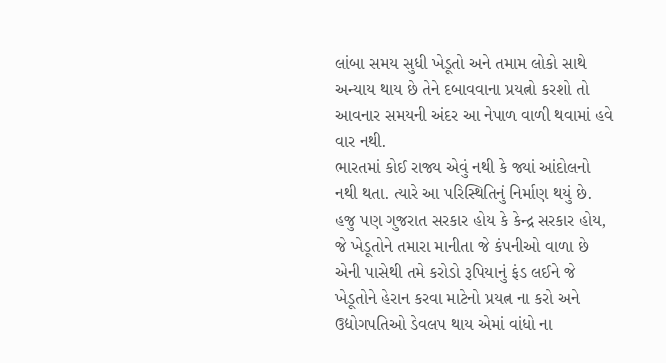લાંબા સમય સુધી ખેડૂતો અને તમામ લોકો સાથે અન્યાય થાય છે તેને દબાવવાના પ્રયત્નો કરશો તો આવનાર સમયની અંદર આ નેપાળ વાળી થવામાં હવે વાર નથી.
ભારતમાં કોઈ રાજ્ય એવું નથી કે જ્યાં આંદોલનો નથી થતા. ત્યારે આ પરિસ્થિતિનું નિર્માણ થયું છે. હજુ પણ ગુજરાત સરકાર હોય કે કેન્દ્ર સરકાર હોય, જે ખેડૂતોને તમારા માનીતા જે કંપનીઓ વાળા છે એની પાસેથી તમે કરોડો રૂપિયાનું ફંડ લઈને જે ખેડૂતોને હેરાન કરવા માટેનો પ્રયત્ન ના કરો અને ઉદ્યોગપતિઓ ડેવલપ થાય એમાં વાંધો ના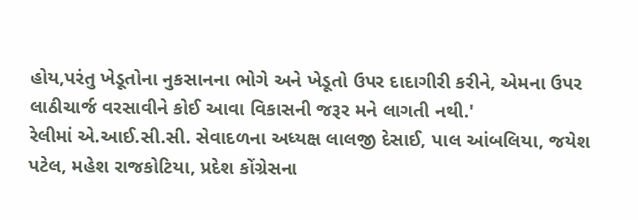હોય,પરંતુ ખેડૂતોના નુકસાનના ભોગે અને ખેડૂતો ઉપર દાદાગીરી કરીને, એમના ઉપર લાઠીચાર્જ વરસાવીને કોઈ આવા વિકાસની જરૂર મને લાગતી નથી.'
રેલીમાં એ.આઈ.સી.સી. સેવાદળના અધ્યક્ષ લાલજી દેસાઈ, પાલ આંબલિયા, જયેશ પટેલ, મહેશ રાજકોટિયા, પ્રદેશ કોંગ્રેસના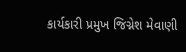કાર્યકારી પ્રમુખ જિગ્નેશ મેવાણી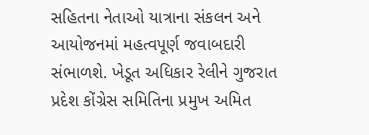સહિતના નેતાઓ યાત્રાના સંકલન અને આયોજનમાં મહત્વપૂર્ણ જવાબદારી સંભાળશે. ખેડૂત અધિકાર રેલીને ગુજરાત પ્રદેશ કોંગ્રેસ સમિતિના પ્રમુખ અમિત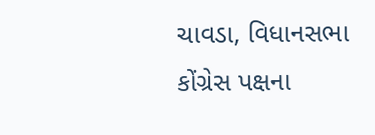ચાવડા, વિધાનસભા કોંગ્રેસ પક્ષના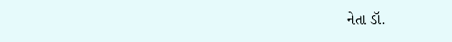નેતા ડૉ.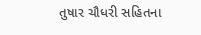તુષાર ચૌધરી સહિતના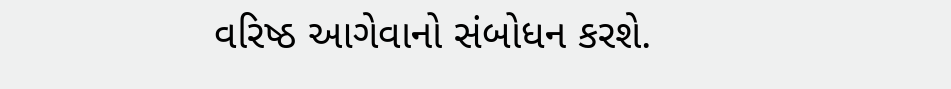વરિષ્ઠ આગેવાનો સંબોધન કરશે.